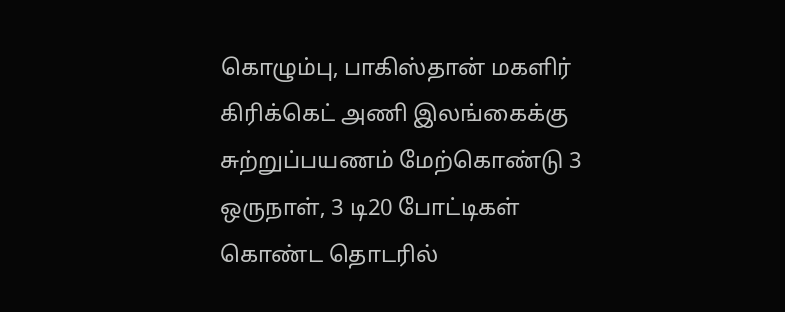கொழும்பு, பாகிஸ்தான் மகளிர் கிரிக்கெட் அணி இலங்கைக்கு சுற்றுப்பயணம் மேற்கொண்டு 3 ஒருநாள், 3 டி20 போட்டிகள் கொண்ட தொடரில்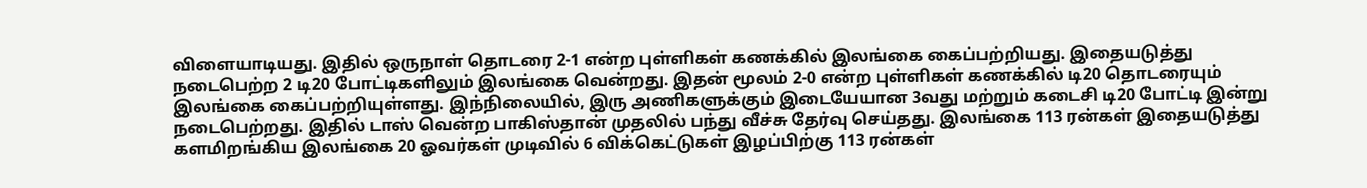விளையாடியது. இதில் ஒருநாள் தொடரை 2-1 என்ற புள்ளிகள் கணக்கில் இலங்கை கைப்பற்றியது. இதையடுத்து நடைபெற்ற 2 டி20 போட்டிகளிலும் இலங்கை வென்றது. இதன் மூலம் 2-0 என்ற புள்ளிகள் கணக்கில் டி20 தொடரையும் இலங்கை கைப்பற்றியுள்ளது. இந்நிலையில், இரு அணிகளுக்கும் இடையேயான 3வது மற்றும் கடைசி டி20 போட்டி இன்று நடைபெற்றது. இதில் டாஸ் வென்ற பாகிஸ்தான் முதலில் பந்து வீச்சு தேர்வு செய்தது. இலங்கை 113 ரன்கள் இதையடுத்து களமிறங்கிய இலங்கை 20 ஓவர்கள் முடிவில் 6 விக்கெட்டுகள் இழப்பிற்கு 113 ரன்கள்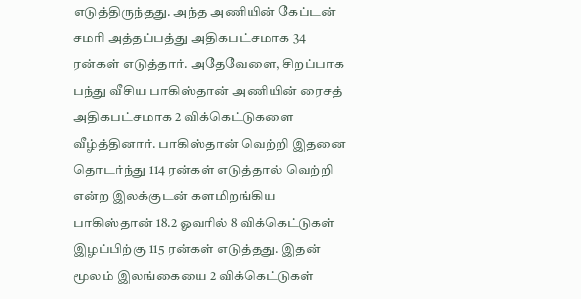எடுத்திருந்தது. அந்த அணியின் கேப்டன் சமரி அத்தப்பத்து அதிகபட்சமாக 34 ரன்கள் எடுத்தார். அதேவேளை, சிறப்பாக பந்து வீசிய பாகிஸ்தான் அணியின் ரைசத் அதிகபட்சமாக 2 விக்கெட்டுகளை வீழ்த்தினார். பாகிஸ்தான் வெற்றி இதனை தொடர்ந்து 114 ரன்கள் எடுத்தால் வெற்றி என்ற இலக்குடன் களமிறங்கிய பாகிஸ்தான் 18.2 ஓவரில் 8 விக்கெட்டுகள் இழப்பிற்கு 115 ரன்கள் எடுத்தது. இதன் மூலம் இலங்கையை 2 விக்கெட்டுகள்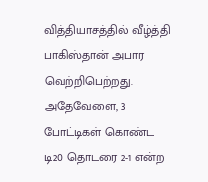வித்தியாசத்தில் வீழ்த்தி பாகிஸ்தான் அபார வெற்றிபெற்றது. அதேவேளை, 3 போட்டிகள் கொண்ட டி20 தொடரை 2-1 என்ற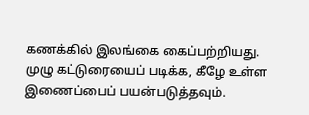கணக்கில் இலங்கை கைப்பற்றியது. முழு கட்டுரையைப் படிக்க, கீழே உள்ள இணைப்பைப் பயன்படுத்தவும்.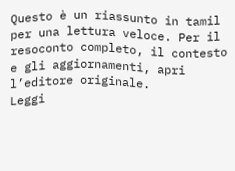Questo è un riassunto in tamil per una lettura veloce. Per il resoconto completo, il contesto e gli aggiornamenti, apri l’editore originale.
Leggi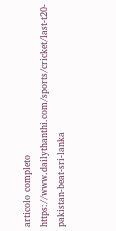articolo completo
https://www.dailythanthi.com/sports/cricket/last-t20-pakistan-beat-sri-lanka